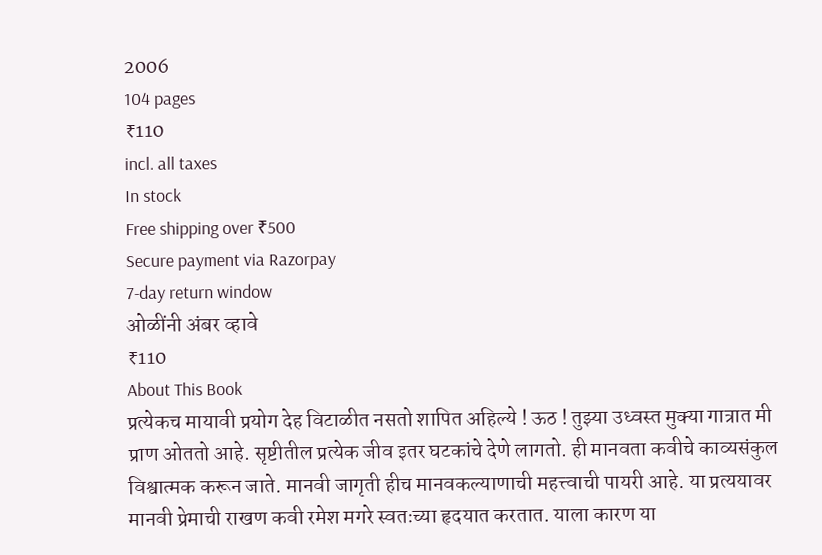2006
104 pages
₹110
incl. all taxes
In stock
Free shipping over ₹500
Secure payment via Razorpay
7-day return window
ओळींनी अंबर व्हावे
₹110
About This Book
प्रत्येकच मायावी प्रयोग देह विटाळीत नसतो शापित अहिल्ये ! ऊठ ! तुझ्या उध्वस्त मुक्या गात्रात मी प्राण ओततो आहे. सृष्टीतील प्रत्येक जीव इतर घटकांचे देणे लागतो. ही मानवता कवीचे काव्यसंकुल विश्वात्मक करून जाते. मानवी जागृती हीच मानवकल्याणाची महत्त्वाची पायरी आहे. या प्रत्ययावर मानवी प्रेमाची राखण कवी रमेश मगरे स्वतःच्या हृदयात करतात. याला कारण या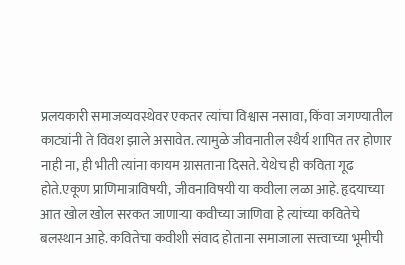प्रलयकारी समाजव्यवस्थेवर एकतर त्यांचा विश्वास नसावा, किंवा जगण्यातील काट्यांनी ते विवश झाले असावेत. त्यामुळे जीवनातील स्थैर्य शापित तर होणार नाही ना, ही भीती त्यांना कायम ग्रासताना दिसते. येथेच ही कविता गूढ होते.एकूण प्राणिमात्राविषयी, जीवनाविषयी या कवीला लळा आहे. हृदयाच्या आत खोल खोल सरकत जाणाऱ्या कवीच्या जाणिवा हे त्यांच्या कवितेचे बलस्थान आहे. कवितेचा कवीशी संवाद होताना समाजाला सत्त्वाच्या भूमीची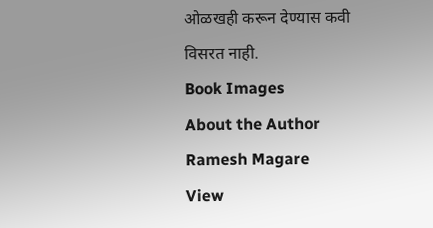ओळखही करून देण्यास कवी विसरत नाही.
Book Images
About the Author
Ramesh Magare
View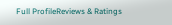Full ProfileReviews & Ratings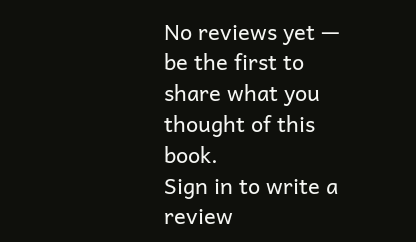No reviews yet — be the first to share what you thought of this book.
Sign in to write a review